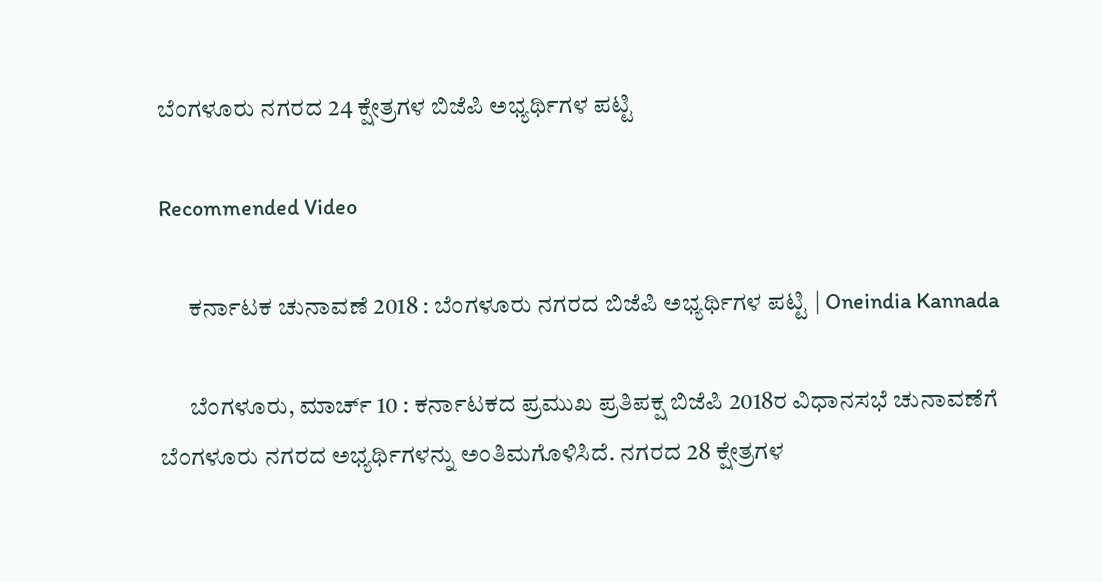ಬೆಂಗಳೂರು ನಗರದ 24 ಕ್ಷೇತ್ರಗಳ ಬಿಜೆಪಿ ಅಭ್ಯರ್ಥಿಗಳ ಪಟ್ಟಿ

Recommended Video

      ಕರ್ನಾಟಕ ಚುನಾವಣೆ 2018 : ಬೆಂಗಳೂರು ನಗರದ ಬಿಜೆಪಿ ಅಭ್ಯರ್ಥಿಗಳ ಪಟ್ಟಿ | Oneindia Kannada

      ಬೆಂಗಳೂರು, ಮಾರ್ಚ್ 10 : ಕರ್ನಾಟಕದ ಪ್ರಮುಖ ಪ್ರತಿಪಕ್ಷ ಬಿಜೆಪಿ 2018ರ ವಿಧಾನಸಭೆ ಚುನಾವಣೆಗೆ ಬೆಂಗಳೂರು ನಗರದ ಅಭ್ಯರ್ಥಿಗಳನ್ನು ಅಂತಿಮಗೊಳಿಸಿದೆ. ನಗರದ 28 ಕ್ಷೇತ್ರಗಳ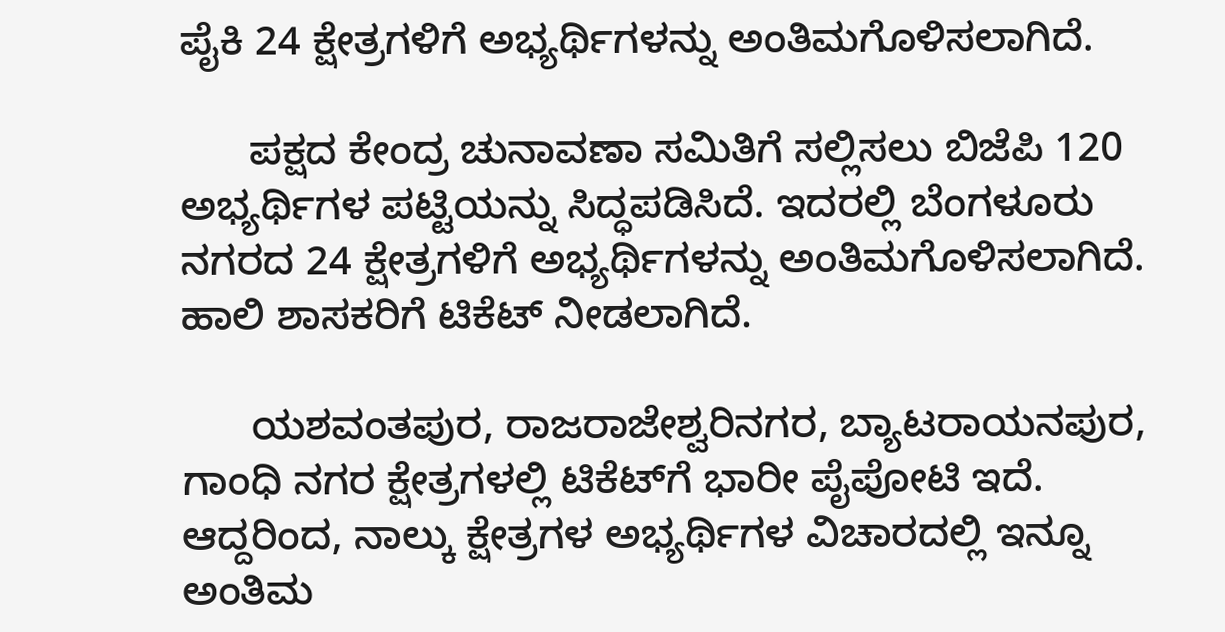ಪೈಕಿ 24 ಕ್ಷೇತ್ರಗಳಿಗೆ ಅಭ್ಯರ್ಥಿಗಳನ್ನು ಅಂತಿಮಗೊಳಿಸಲಾಗಿದೆ.

      ಪಕ್ಷದ ಕೇಂದ್ರ ಚುನಾವಣಾ ಸಮಿತಿಗೆ ಸಲ್ಲಿಸಲು ಬಿಜೆಪಿ 120 ಅಭ್ಯರ್ಥಿಗಳ ಪಟ್ಟಿಯನ್ನು ಸಿದ್ಧಪಡಿಸಿದೆ. ಇದರಲ್ಲಿ ಬೆಂಗಳೂರು ನಗರದ 24 ಕ್ಷೇತ್ರಗಳಿಗೆ ಅಭ್ಯರ್ಥಿಗಳನ್ನು ಅಂತಿಮಗೊಳಿಸಲಾಗಿದೆ. ಹಾಲಿ ಶಾಸಕರಿಗೆ ಟಿಕೆಟ್ ನೀಡಲಾಗಿದೆ.

      ಯಶವಂತಪುರ, ರಾಜರಾಜೇಶ್ವರಿನಗರ, ಬ್ಯಾಟರಾಯನಪುರ, ಗಾಂಧಿ ನಗರ ಕ್ಷೇತ್ರಗಳಲ್ಲಿ ಟಿಕೆಟ್‌ಗೆ ಭಾರೀ ಪೈಪೋಟಿ ಇದೆ. ಆದ್ದರಿಂದ, ನಾಲ್ಕು ಕ್ಷೇತ್ರಗಳ ಅಭ್ಯರ್ಥಿಗಳ ವಿಚಾರದಲ್ಲಿ ಇನ್ನೂ ಅಂತಿಮ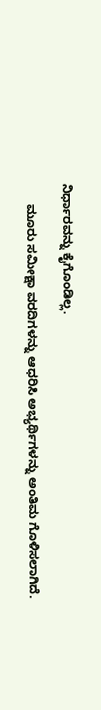ನಿರ್ಧಾರವನ್ನು ಕೈಗೊಂಡಿಲ್ಲ.

      ಮೂರು ಸಮೀಕ್ಷಾ ವರದಿಗಳನ್ನು ಆಧರಿಸಿ ಅಭ್ಯರ್ಥಿಗಳನ್ನು ಅಂತಿಮ ಗೊಳಿಸಲಾಗಿದೆ.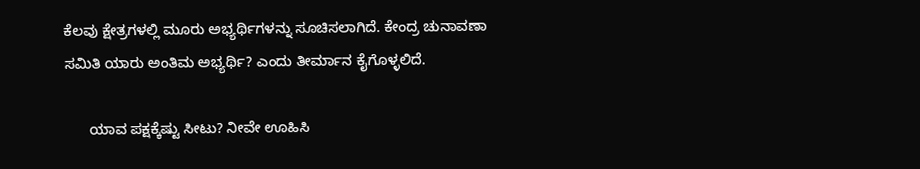ಕೆಲವು ಕ್ಷೇತ್ರಗಳಲ್ಲಿ ಮೂರು ಅಭ್ಯರ್ಥಿಗಳನ್ನು ಸೂಚಿಸಲಾಗಿದೆ. ಕೇಂದ್ರ ಚುನಾವಣಾ ಸಮಿತಿ ಯಾರು ಅಂತಿಮ ಅಭ್ಯರ್ಥಿ? ಎಂದು ತೀರ್ಮಾನ ಕೈಗೊಳ್ಳಲಿದೆ.

      ಯಾವ ಪಕ್ಷಕ್ಕೆಷ್ಟು ಸೀಟು? ನೀವೇ ಊಹಿಸಿ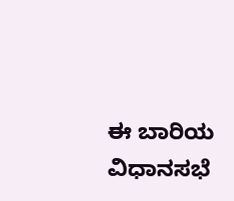ಈ ಬಾರಿಯ ವಿಧಾನಸಭೆ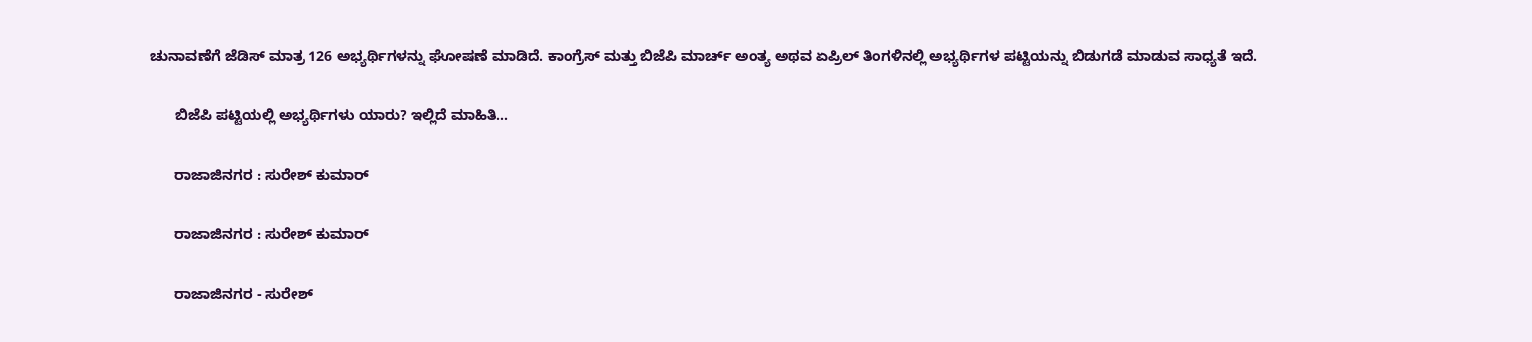ಚುನಾವಣೆಗೆ ಜೆಡಿಸ್ ಮಾತ್ರ 126 ಅಭ್ಯರ್ಥಿಗಳನ್ನು ಘೋಷಣೆ ಮಾಡಿದೆ. ಕಾಂಗ್ರೆಸ್ ಮತ್ತು ಬಿಜೆಪಿ ಮಾರ್ಚ್ ಅಂತ್ಯ ಅಥವ ಏಪ್ರಿಲ್ ತಿಂಗಳಿನಲ್ಲಿ ಅಭ್ಯರ್ಥಿಗಳ ಪಟ್ಟಿಯನ್ನು ಬಿಡುಗಡೆ ಮಾಡುವ ಸಾಧ್ಯತೆ ಇದೆ.

      ಬಿಜೆಪಿ ಪಟ್ಟಿಯಲ್ಲಿ ಅಭ್ಯರ್ಥಿಗಳು ಯಾರು? ಇಲ್ಲಿದೆ ಮಾಹಿತಿ...

      ರಾಜಾಜಿನಗರ : ಸುರೇಶ್ ಕುಮಾರ್

      ರಾಜಾಜಿನಗರ : ಸುರೇಶ್ ಕುಮಾರ್

      ರಾಜಾಜಿನಗರ - ಸುರೇಶ್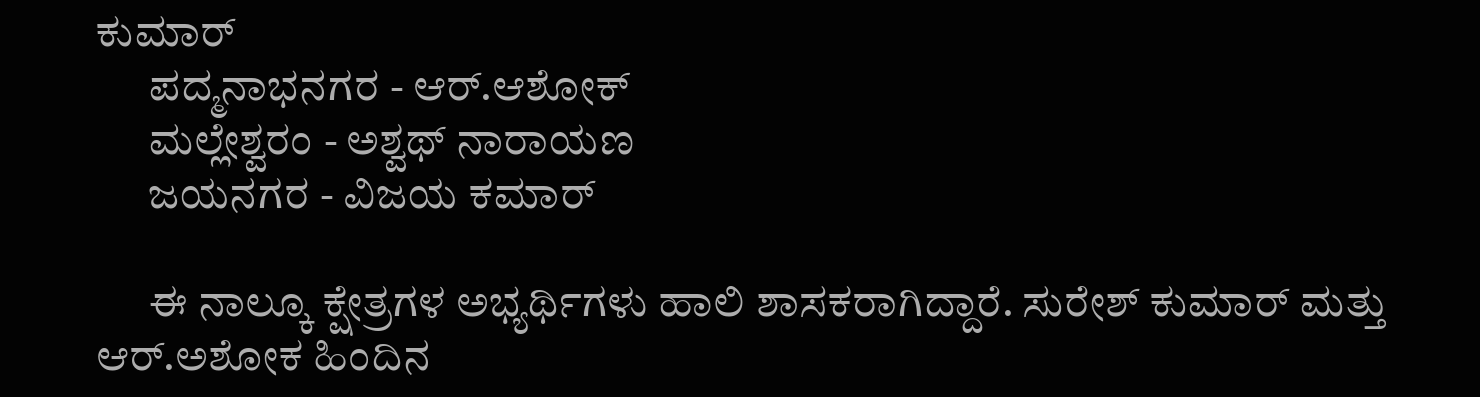ಕುಮಾರ್
      ಪದ್ಮನಾಭನಗರ - ಆರ್.ಆಶೋಕ್
      ಮಲ್ಲೇಶ್ವರಂ - ಅಶ್ವಥ್ ನಾರಾಯಣ
      ಜಯನಗರ - ವಿಜಯ ಕಮಾರ್

      ಈ ನಾಲ್ಕೂ ಕ್ಷೇತ್ರಗಳ ಅಭ್ಯರ್ಥಿಗಳು ಹಾಲಿ ಶಾಸಕರಾಗಿದ್ದಾರೆ. ಸುರೇಶ್ ಕುಮಾರ್ ಮತ್ತು ಆರ್.ಅಶೋಕ ಹಿಂದಿನ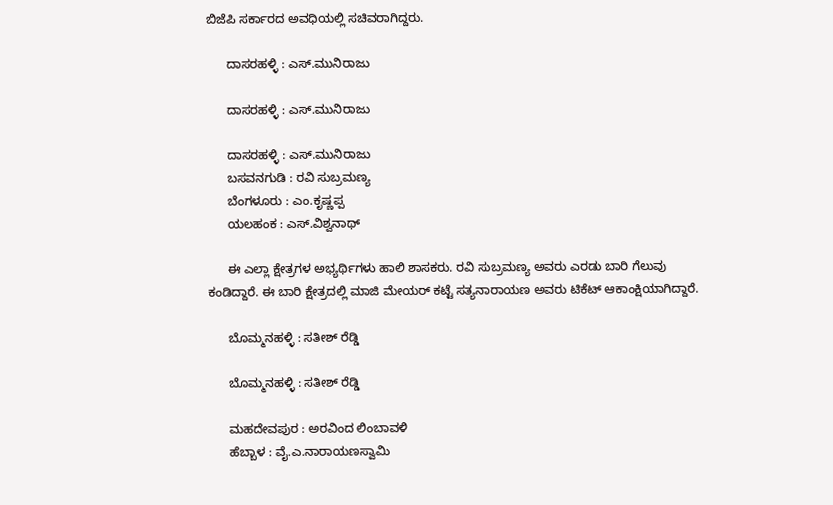ಬಿಜೆಪಿ ಸರ್ಕಾರದ ಅವಧಿಯಲ್ಲಿ ಸಚಿವರಾಗಿದ್ದರು.

      ದಾಸರಹಳ್ಳಿ : ಎಸ್.ಮುನಿರಾಜು

      ದಾಸರಹಳ್ಳಿ : ಎಸ್.ಮುನಿರಾಜು

      ದಾಸರಹಳ್ಳಿ : ಎಸ್.ಮುನಿರಾಜು
      ಬಸವನಗುಡಿ : ರವಿ ಸುಬ್ರಮಣ್ಯ
      ಬೆಂಗಳೂರು : ಎಂ.ಕೃಷ್ಣಪ್ಪ
      ಯಲಹಂಕ : ಎಸ್.ವಿಶ್ವನಾಥ್

      ಈ ಎಲ್ಲಾ ಕ್ಷೇತ್ರಗಳ ಅಭ್ಯರ್ಥಿಗಳು ಹಾಲಿ ಶಾಸಕರು. ರವಿ ಸುಬ್ರಮಣ್ಯ ಅವರು ಎರಡು ಬಾರಿ ಗೆಲುವು ಕಂಡಿದ್ದಾರೆ. ಈ ಬಾರಿ ಕ್ಷೇತ್ರದಲ್ಲಿ ಮಾಜಿ ಮೇಯರ್ ಕಟ್ಟೆ ಸತ್ಯನಾರಾಯಣ ಅವರು ಟಿಕೆಟ್ ಆಕಾಂಕ್ಷಿಯಾಗಿದ್ದಾರೆ.

      ಬೊಮ್ಮನಹಳ್ಳಿ : ಸತೀಶ್ ರೆಡ್ಡಿ

      ಬೊಮ್ಮನಹಳ್ಳಿ : ಸತೀಶ್ ರೆಡ್ಡಿ

      ಮಹದೇವಪುರ : ಅರವಿಂದ ಲಿಂಬಾವಳಿ
      ಹೆಬ್ಬಾಳ : ವೈ.ಎ.ನಾರಾಯಣಸ್ವಾಮಿ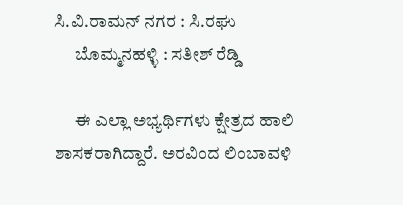ಸಿ.ವಿ.ರಾಮನ್ ನಗರ : ಸಿ.ರಘು
      ಬೊಮ್ಮನಹಳ್ಳಿ : ಸತೀಶ್ ರೆಡ್ಡಿ

      ಈ ಎಲ್ಲಾ ಅಭ್ಯರ್ಥಿಗಳು ಕ್ಷೇತ್ರದ ಹಾಲಿ ಶಾಸಕರಾಗಿದ್ದಾರೆ. ಅರವಿಂದ ಲಿಂಬಾವಳಿ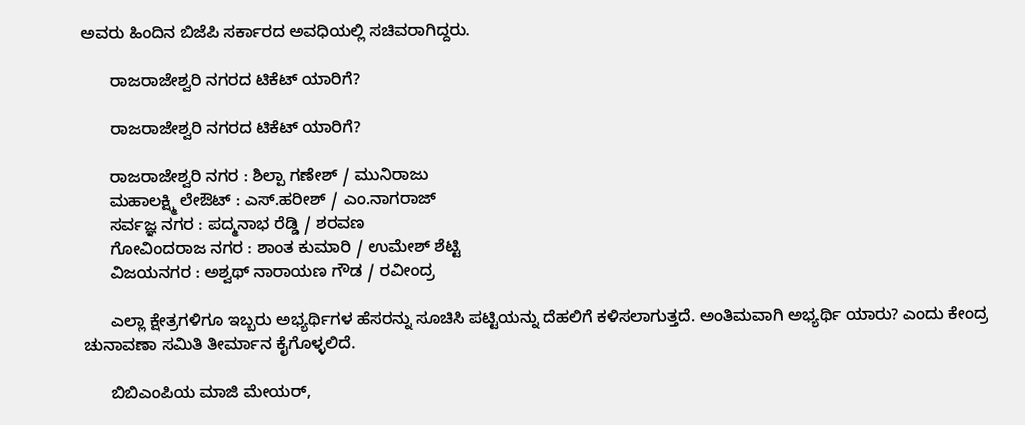ಅವರು ಹಿಂದಿನ ಬಿಜೆಪಿ ಸರ್ಕಾರದ ಅವಧಿಯಲ್ಲಿ ಸಚಿವರಾಗಿದ್ದರು.

      ರಾಜರಾಜೇಶ್ವರಿ ನಗರದ ಟಿಕೆಟ್ ಯಾರಿಗೆ?

      ರಾಜರಾಜೇಶ್ವರಿ ನಗರದ ಟಿಕೆಟ್ ಯಾರಿಗೆ?

      ರಾಜರಾಜೇಶ್ವರಿ ನಗರ : ಶಿಲ್ಪಾ ಗಣೇಶ್ / ಮುನಿರಾಜು
      ಮಹಾಲಕ್ಷ್ಮಿ ಲೇಔಟ್ : ಎಸ್.ಹರೀಶ್ / ಎಂ.ನಾಗರಾಜ್
      ಸರ್ವಜ್ಞ ನಗರ : ಪದ್ಮನಾಭ ರೆಡ್ಡಿ / ಶರವಣ
      ಗೋವಿಂದರಾಜ ನಗರ : ಶಾಂತ ಕುಮಾರಿ / ಉಮೇಶ್ ಶೆಟ್ಟಿ
      ವಿಜಯನಗರ : ಅಶ್ವಥ್ ನಾರಾಯಣ ಗೌಡ / ರವೀಂದ್ರ

      ಎಲ್ಲಾ ಕ್ಷೇತ್ರಗಳಿಗೂ ಇಬ್ಬರು ಅಭ್ಯರ್ಥಿಗಳ ಹೆಸರನ್ನು ಸೂಚಿಸಿ ಪಟ್ಟಿಯನ್ನು ದೆಹಲಿಗೆ ಕಳಿಸಲಾಗುತ್ತದೆ. ಅಂತಿಮವಾಗಿ ಅಭ್ಯರ್ಥಿ ಯಾರು? ಎಂದು ಕೇಂದ್ರ ಚುನಾವಣಾ ಸಮಿತಿ ತೀರ್ಮಾನ ಕೈಗೊಳ್ಳಲಿದೆ.

      ಬಿಬಿಎಂಪಿಯ ಮಾಜಿ ಮೇಯರ್,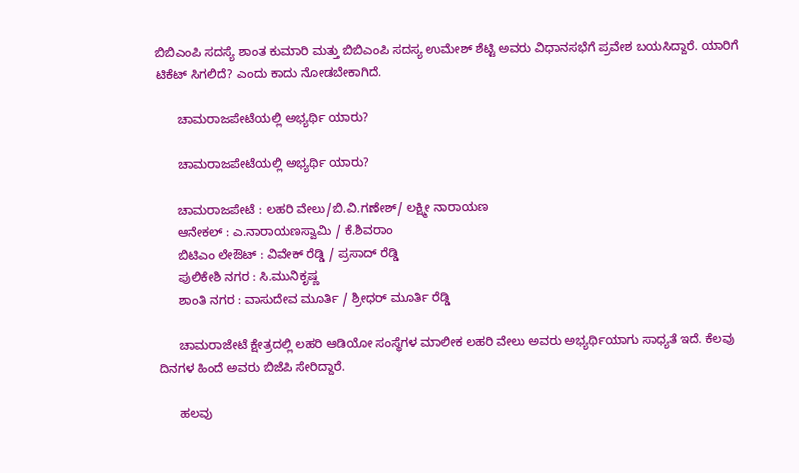ಬಿಬಿಎಂಪಿ ಸದಸ್ಯೆ ಶಾಂತ ಕುಮಾರಿ ಮತ್ತು ಬಿಬಿಎಂಪಿ ಸದಸ್ಯ ಉಮೇಶ್ ಶೆಟ್ಟಿ ಅವರು ವಿಧಾನಸಭೆಗೆ ಪ್ರವೇಶ ಬಯಸಿದ್ದಾರೆ. ಯಾರಿಗೆ ಟಿಕೆಟ್ ಸಿಗಲಿದೆ? ಎಂದು ಕಾದು ನೋಡಬೇಕಾಗಿದೆ.

      ಚಾಮರಾಜಪೇಟೆಯಲ್ಲಿ ಅಭ್ಯರ್ಥಿ ಯಾರು?

      ಚಾಮರಾಜಪೇಟೆಯಲ್ಲಿ ಅಭ್ಯರ್ಥಿ ಯಾರು?

      ಚಾಮರಾಜಪೇಟೆ : ಲಹರಿ ವೇಲು/ಬಿ.ವಿ.ಗಣೇಶ್/ ಲಕ್ಷ್ಮೀ ನಾರಾಯಣ
      ಆನೇಕಲ್ : ಎ.ನಾರಾಯಣಸ್ವಾಮಿ / ಕೆ.ಶಿವರಾಂ
      ಬಿಟಿಎಂ ಲೇಔಟ್ : ವಿವೇಕ್ ರೆಡ್ಡಿ / ಪ್ರಸಾದ್ ರೆಡ್ಡಿ
      ಪುಲಿಕೇಶಿ ನಗರ : ಸಿ.ಮುನಿಕೃಷ್ಣ
      ಶಾಂತಿ ನಗರ : ವಾಸುದೇವ ಮೂರ್ತಿ / ಶ್ರೀಧರ್ ಮೂರ್ತಿ ರೆಡ್ಡಿ

      ಚಾಮರಾಜೇಟೆ ಕ್ಷೇತ್ರದಲ್ಲಿ ಲಹರಿ ಆಡಿಯೋ ಸಂಸ್ಥೆಗಳ ಮಾಲೀಕ ಲಹರಿ ವೇಲು ಅವರು ಅಭ್ಯರ್ಥಿಯಾಗು ಸಾಧ್ಯತೆ ಇದೆ. ಕೆಲವು ದಿನಗಳ ಹಿಂದೆ ಅವರು ಬಿಜೆಪಿ ಸೇರಿದ್ದಾರೆ.

      ಹಲವು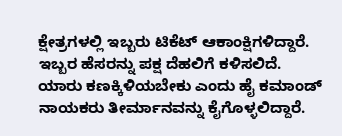ಕ್ಷೇತ್ರಗಳಲ್ಲಿ ಇಬ್ಬರು ಟಿಕೆಟ್ ಆಕಾಂಕ್ಷಿಗಳಿದ್ದಾರೆ. ಇಬ್ಬರ ಹೆಸರನ್ನು ಪಕ್ಷ ದೆಹಲಿಗೆ ಕಳಿಸಲಿದೆ. ಯಾರು ಕಣಕ್ಕಿಳಿಯಬೇಕು ಎಂದು ಹೈ ಕಮಾಂಡ್ ನಾಯಕರು ತೀರ್ಮಾನವನ್ನು ಕೈಗೊಳ್ಳಲಿದ್ದಾರೆ.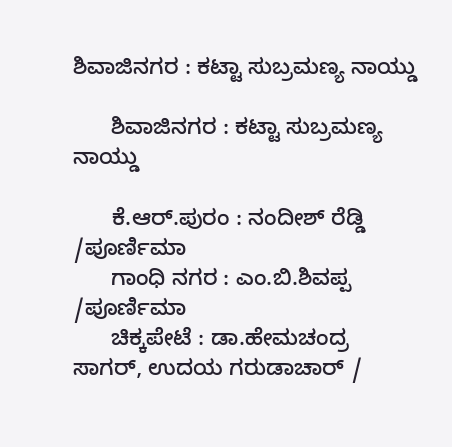ಶಿವಾಜಿನಗರ : ಕಟ್ಟಾ ಸುಬ್ರಮಣ್ಯ ನಾಯ್ಡು

      ಶಿವಾಜಿನಗರ : ಕಟ್ಟಾ ಸುಬ್ರಮಣ್ಯ ನಾಯ್ಡು

      ಕೆ.ಆರ್.ಪುರಂ : ನಂದೀಶ್ ರೆಡ್ಡಿ /ಪೂರ್ಣಿಮಾ
      ಗಾಂಧಿ ನಗರ : ಎಂ.ಬಿ.ಶಿವಪ್ಪ /ಪೂರ್ಣಿಮಾ
      ಚಿಕ್ಕಪೇಟೆ : ಡಾ.ಹೇಮಚಂದ್ರ ಸಾಗರ್, ಉದಯ ಗರುಡಾಚಾರ್ /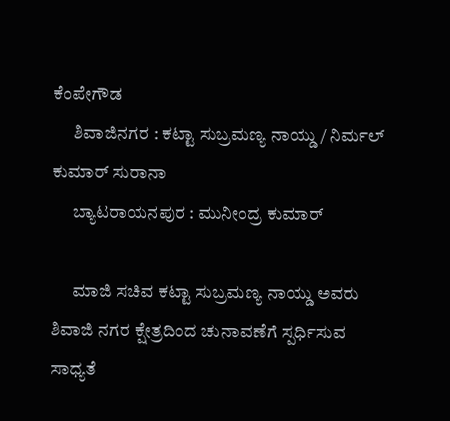ಕೆಂಪೇಗೌಡ
      ಶಿವಾಜಿನಗರ : ಕಟ್ಟಾ ಸುಬ್ರಮಣ್ಯ ನಾಯ್ಡು / ನಿರ್ಮಲ್ ಕುಮಾರ್ ಸುರಾನಾ
      ಬ್ಯಾಟರಾಯನಪುರ : ಮುನೀಂದ್ರ ಕುಮಾರ್

      ಮಾಜಿ ಸಚಿವ ಕಟ್ಟಾ ಸುಬ್ರಮಣ್ಯ ನಾಯ್ಡು ಅವರು ಶಿವಾಜಿ ನಗರ ಕ್ಷೇತ್ರದಿಂದ ಚುನಾವಣೆಗೆ ಸ್ಪರ್ಧಿಸುವ ಸಾಧ್ಯತೆ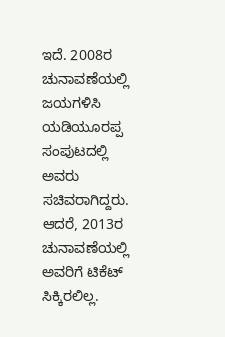ಇದೆ. 2008ರ ಚುನಾವಣೆಯಲ್ಲಿ ಜಯಗಳಿಸಿ ಯಡಿಯೂರಪ್ಪ ಸಂಪುಟದಲ್ಲಿ ಅವರು ಸಚಿವರಾಗಿದ್ದರು. ಆದರೆ, 2013ರ ಚುನಾವಣೆಯಲ್ಲಿ ಅವರಿಗೆ ಟಿಕೆಟ್ ಸಿಕ್ಕಿರಲಿಲ್ಲ.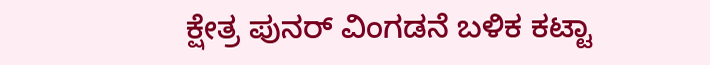ಕ್ಷೇತ್ರ ಪುನರ್ ವಿಂಗಡನೆ ಬಳಿಕ ಕಟ್ಟಾ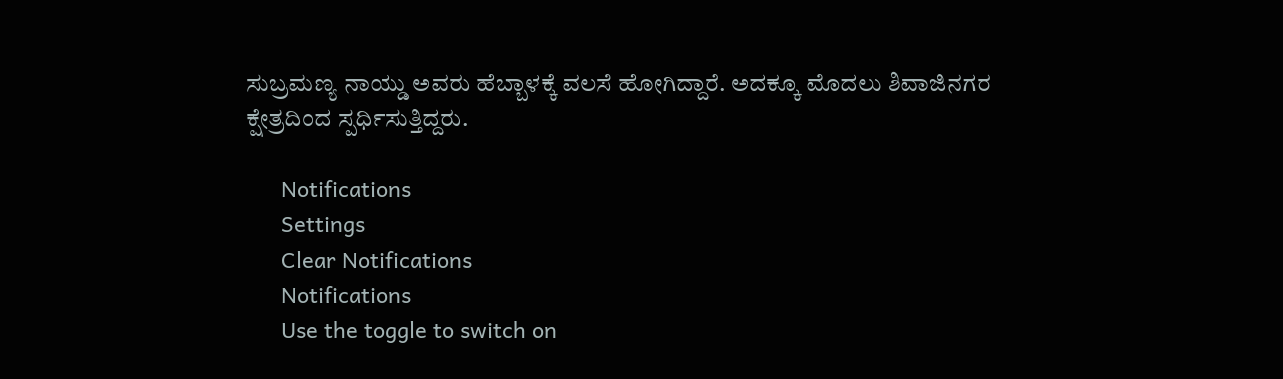ಸುಬ್ರಮಣ್ಯ ನಾಯ್ಡು ಅವರು ಹೆಬ್ಬಾಳಕ್ಕೆ ವಲಸೆ ಹೋಗಿದ್ದಾರೆ. ಅದಕ್ಕೂ ಮೊದಲು ಶಿವಾಜಿನಗರ ಕ್ಷೇತ್ರದಿಂದ ಸ್ಪರ್ಧಿಸುತ್ತಿದ್ದರು.

      Notifications
      Settings
      Clear Notifications
      Notifications
      Use the toggle to switch on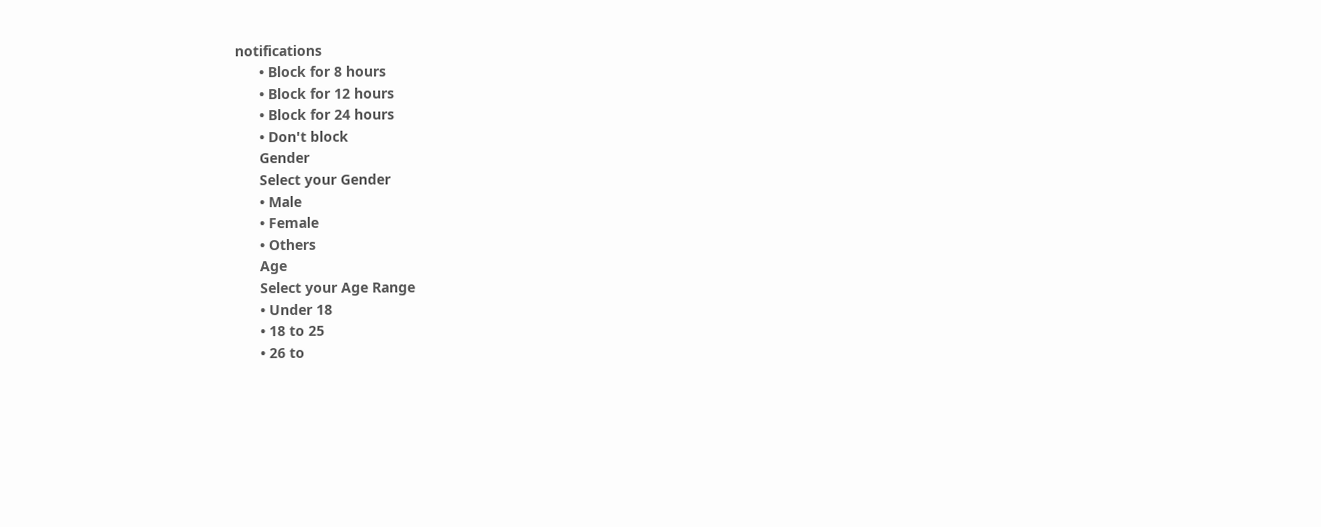notifications
      • Block for 8 hours
      • Block for 12 hours
      • Block for 24 hours
      • Don't block
      Gender
      Select your Gender
      • Male
      • Female
      • Others
      Age
      Select your Age Range
      • Under 18
      • 18 to 25
      • 26 to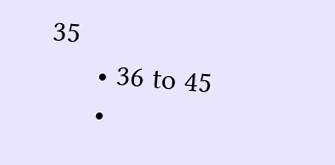35
      • 36 to 45
      •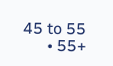45 to 55
      • 55+